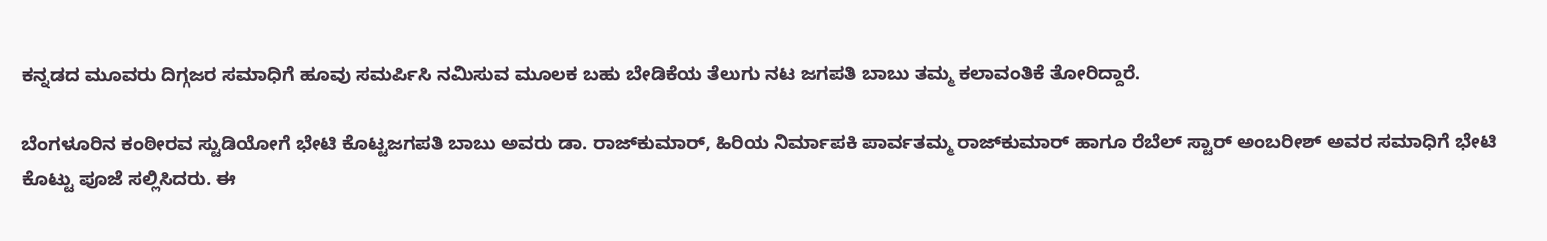ಕನ್ನಡದ ಮೂವರು ದಿಗ್ಗಜರ ಸಮಾಧಿಗೆ ಹೂವು ಸಮರ್ಪಿಸಿ ನಮಿಸುವ ಮೂಲಕ ಬಹು ಬೇಡಿಕೆಯ ತೆಲುಗು ನಟ ಜಗಪತಿ ಬಾಬು ತಮ್ಮ ಕಲಾವಂತಿಕೆ ತೋರಿದ್ದಾರೆ.

ಬೆಂಗಳೂರಿನ ಕಂಠೀರವ ಸ್ಟುಡಿಯೋಗೆ ಭೇಟಿ ಕೊಟ್ಟಜಗಪತಿ ಬಾಬು ಅವರು ಡಾ. ರಾಜ್‌ಕುಮಾರ್‌, ಹಿರಿಯ ನಿರ್ಮಾಪಕಿ ಪಾರ್ವತಮ್ಮ ರಾಜ್‌ಕುಮಾರ್‌ ಹಾಗೂ ರೆಬೆಲ್‌ ಸ್ಟಾರ್‌ ಅಂಬರೀಶ್‌ ಅವರ ಸಮಾಧಿಗೆ ಭೇಟಿ ಕೊಟ್ಟು ಪೂಜೆ ಸಲ್ಲಿಸಿದರು. ಈ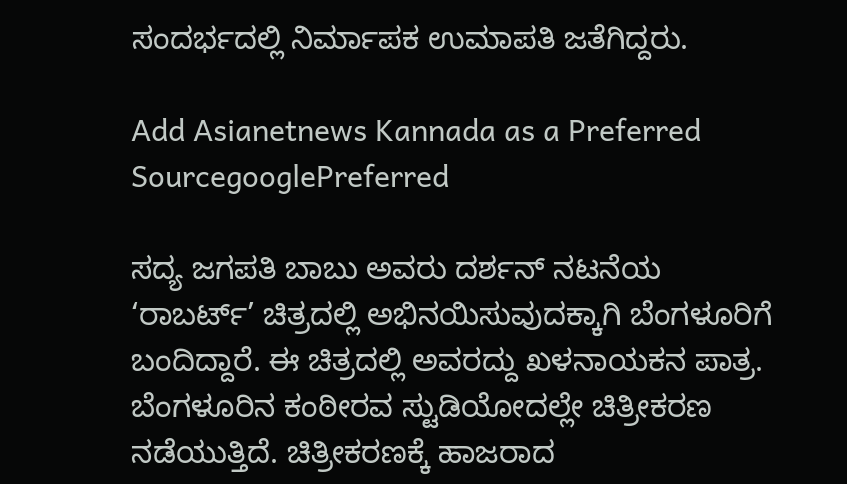ಸಂದರ್ಭದಲ್ಲಿ ನಿರ್ಮಾಪಕ ಉಮಾಪತಿ ಜತೆಗಿದ್ದರು.

Add Asianetnews Kannada as a Preferred SourcegooglePreferred

ಸದ್ಯ ಜಗಪತಿ ಬಾಬು ಅವರು ದರ್ಶನ್‌ ನಟನೆಯ ‘ರಾಬರ್ಟ್‌’ ಚಿತ್ರದಲ್ಲಿ ಅಭಿನಯಿಸುವುದಕ್ಕಾಗಿ ಬೆಂಗಳೂರಿಗೆ ಬಂದಿದ್ದಾರೆ. ಈ ಚಿತ್ರದಲ್ಲಿ ಅವರದ್ದು ಖಳನಾಯಕನ ಪಾತ್ರ. ಬೆಂಗಳೂರಿನ ಕಂಠೀರವ ಸ್ಟುಡಿಯೋದಲ್ಲೇ ಚಿತ್ರೀಕರಣ ನಡೆಯುತ್ತಿದೆ. ಚಿತ್ರೀಕರಣಕ್ಕೆ ಹಾಜರಾದ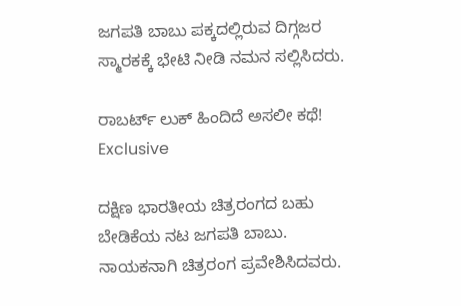ಜಗಪತಿ ಬಾಬು ಪಕ್ಕದಲ್ಲಿರುವ ದಿಗ್ಗಜರ ಸ್ಮಾರಕಕ್ಕೆ ಭೇಟಿ ನೀಡಿ ನಮನ ಸಲ್ಲಿಸಿದರು.

ರಾಬರ್ಟ್ ಲುಕ್‌ ಹಿಂದಿದೆ ಅಸಲೀ ಕಥೆ! Exclusive

ದಕ್ಷಿಣ ಭಾರತೀಯ ಚಿತ್ರರಂಗದ ಬಹು ಬೇಡಿಕೆಯ ನಟ ಜಗಪತಿ ಬಾಬು. ನಾಯಕನಾಗಿ ಚಿತ್ರರಂಗ ಪ್ರವೇಶಿಸಿದವರು.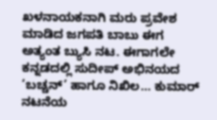ಖಳನಾಯಕನಾಗಿ ಮರು ಪ್ರವೇಶ ಮಾಡಿದ ಜಗಪತಿ ಬಾಬು ಈಗ ಅತ್ಯಂತ ಬ್ಯುಸಿ ನಟ. ಈಗಾಗಲೇ ಕನ್ನಡದಲ್ಲಿ ಸುದೀಪ್‌ ಅಭಿನಯದ ‘ಬಚ್ಚನ್‌’ ಹಾಗೂ ನಿಖಿಲ… ಕುಮಾರ್‌ ನಟನೆಯ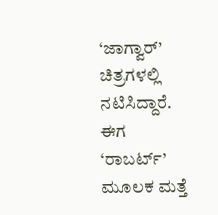‘ಜಾಗ್ವಾರ್‌’ ಚಿತ್ರಗಳಲ್ಲಿ ನಟಿಸಿದ್ದಾರೆ. ಈಗ ‘ರಾಬರ್ಟ್‌’ ಮೂಲಕ ಮತ್ತೆ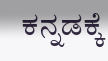ಕನ್ನಡಕ್ಕೆ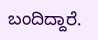ಬಂದಿದ್ದಾರೆ.